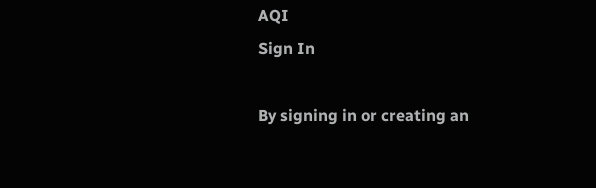AQI
Sign In

By signing in or creating an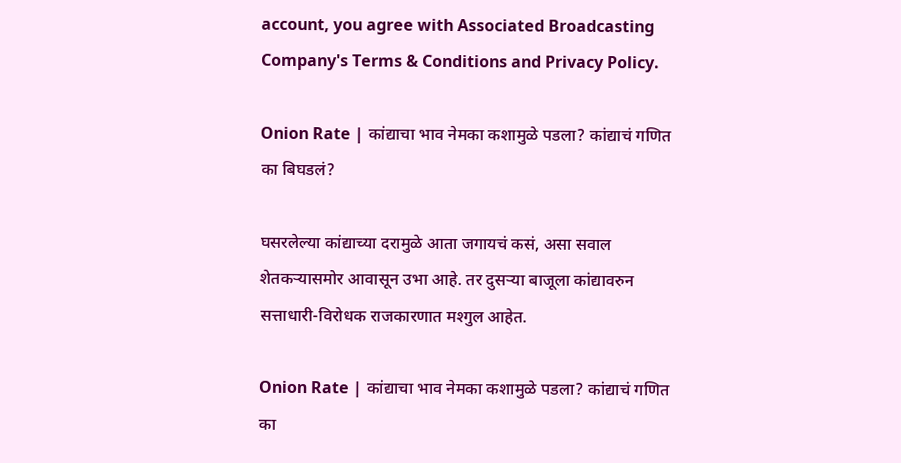account, you agree with Associated Broadcasting Company's Terms & Conditions and Privacy Policy.

Onion Rate | कांद्याचा भाव नेमका कशामुळे पडला? कांद्याचं गणित का बिघडलं?

घसरलेल्या कांद्याच्या दरामुळे आता जगायचं कसं, असा सवाल शेतकऱ्यासमोर आवासून उभा आहे. तर दुसऱ्या बाजूला कांद्यावरुन सत्ताधारी-विरोधक राजकारणात मश्गुल आहेत.

Onion Rate | कांद्याचा भाव नेमका कशामुळे पडला? कांद्याचं गणित का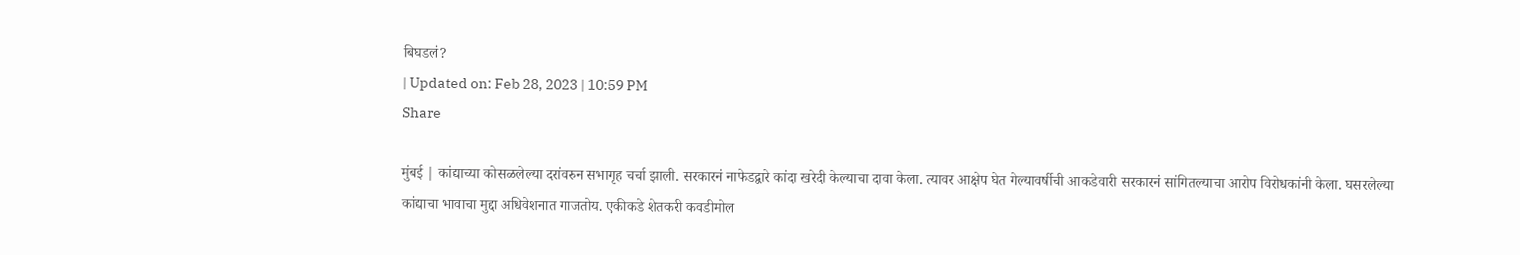बिघडलं?
| Updated on: Feb 28, 2023 | 10:59 PM
Share

मुंबई | कांद्याच्या कोसळलेल्या दरांवरुन सभागृह चर्चा झाली. सरकारनं नाफेडद्वारे कांदा खरेदी केल्याचा दावा केला. त्यावर आक्षेप घेत गेल्यावर्षीची आकडेवारी सरकारनं सांगितल्याचा आरोप विरोधकांनी केला. घसरलेल्या कांद्याचा भावाचा मुद्दा अधिवेशनात गाजतोय. एकीकडे शेतकरी कवडीमोल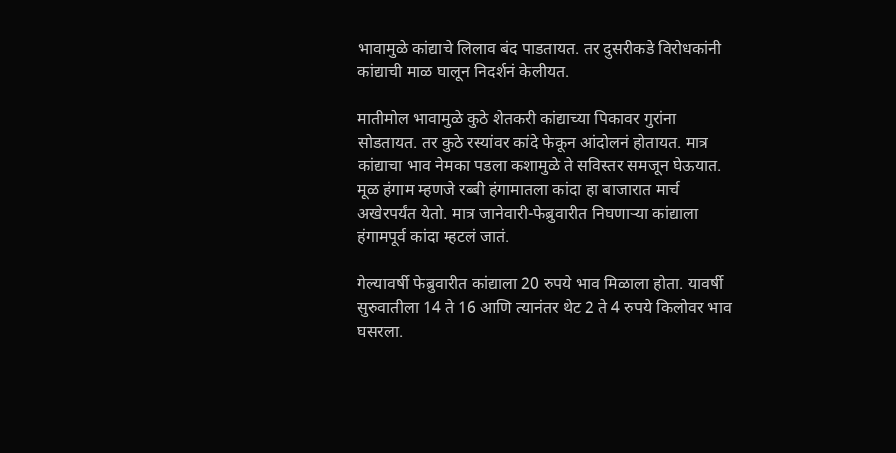भावामुळे कांद्याचे लिलाव बंद पाडतायत. तर दुसरीकडे विरोधकांनी कांद्याची माळ घालून निदर्शनं केलीयत.

मातीमोल भावामुळे कुठे शेतकरी कांद्याच्या पिकावर गुरांना सोडतायत. तर कुठे रस्यांवर कांदे फेकून आंदोलनं होतायत. मात्र कांद्याचा भाव नेमका पडला कशामुळे ते सविस्तर समजून घेऊयात. मूळ हंगाम म्हणजे रब्बी हंगामातला कांदा हा बाजारात मार्च अखेरपर्यंत येतो. मात्र जानेवारी-फेब्रुवारीत निघणाऱ्या कांद्याला हंगामपूर्व कांदा म्हटलं जातं.

गेल्यावर्षी फेब्रुवारीत कांद्याला 20 रुपये भाव मिळाला होता. यावर्षी सुरुवातीला 14 ते 16 आणि त्यानंतर थेट 2 ते 4 रुपये किलोवर भाव घसरला.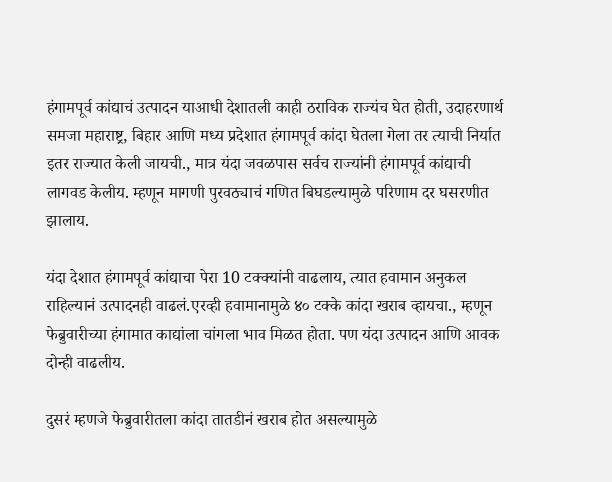हंगामपूर्व कांद्याचं उत्पादन याआधी देशातली काही ठराविक राज्यंच घेत होती, उदाहरणार्थ समजा महाराष्ट्र, बिहार आणि मध्य प्रदेशात हंगामपूर्व कांदा घेतला गेला तर त्याची निर्यात इतर राज्यात केली जायची., मात्र यंदा जवळपास सर्वच राज्यांनी हंगामपूर्व कांद्याची लागवड केलीय. म्हणून मागणी पुरवठ्याचं गणित बिघडल्यामुळे परिणाम दर घसरणीत झालाय.

यंदा देशात हंगामपूर्व कांद्याचा पेरा 10 टक्क्यांनी वाढलाय, त्यात हवामान अनुकल राहिल्यानं उत्पादनही वाढलं.एरव्ही हवामानामुळे ४० टक्के कांदा खराब व्हायचा., म्हणून फेब्रुवारीच्या हंगामात काद्यांला चांगला भाव मिळत होता. पण यंदा उत्पादन आणि आवक दोन्ही वाढलीय.

दुसरं म्हणजे फेब्रुवारीतला कांदा तातडीनं खराब होत असल्यामुळे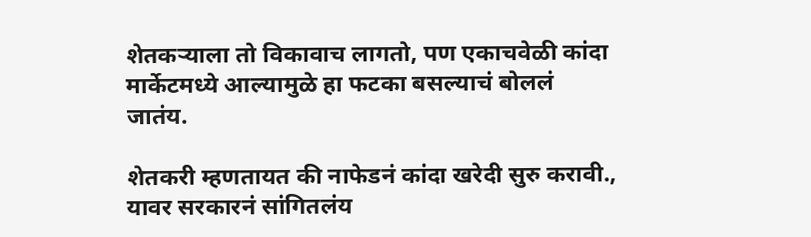शेतकऱ्याला तो विकावाच लागतो, पण एकाचवेळी कांदा मार्केटमध्ये आल्यामुळे हा फटका बसल्याचं बोललं जातंय.

शेतकरी म्हणतायत की नाफेडनं कांदा खरेदी सुरु करावी., यावर सरकारनं सांगितलंय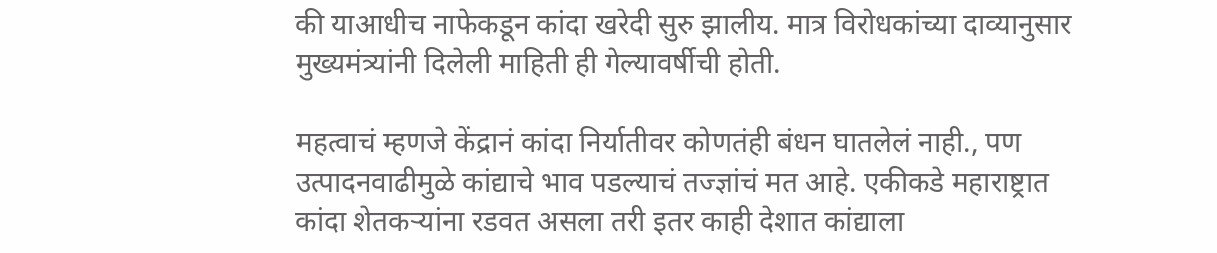की याआधीच नाफेकडून कांदा खरेदी सुरु झालीय. मात्र विरोधकांच्या दाव्यानुसार मुख्यमंत्र्यांनी दिलेली माहिती ही गेल्यावर्षीची होती.

महत्वाचं म्हणजे केंद्रानं कांदा निर्यातीवर कोणतंही बंधन घातलेलं नाही., पण उत्पादनवाढीमुळे कांद्याचे भाव पडल्याचं तज्ज्ञांचं मत आहे. एकीकडे महाराष्ट्रात कांदा शेतकऱ्यांना रडवत असला तरी इतर काही देशात कांद्याला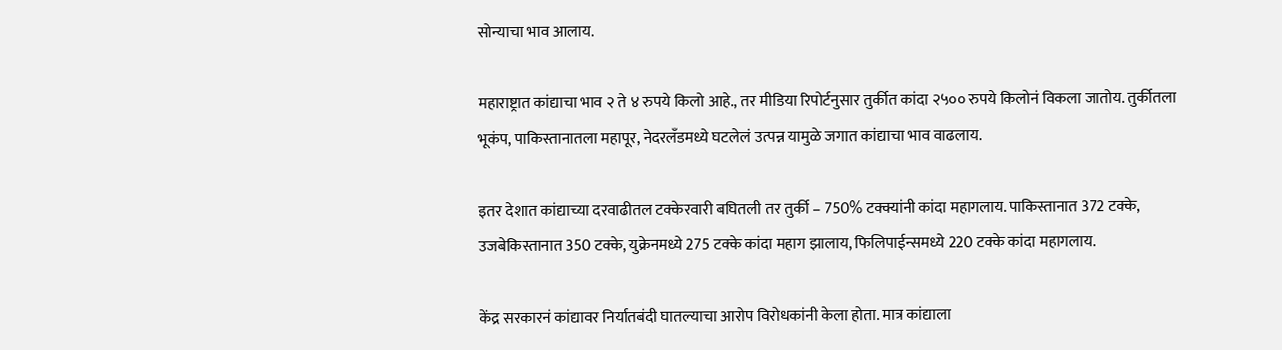सोन्याचा भाव आलाय.

महाराष्ट्रात कांद्याचा भाव २ ते ४ रुपये किलो आहे., तर मीडिया रिपोर्टनुसार तुर्कीत कांदा २५०० रुपये किलोनं विकला जातोय. तुर्कीतला भूकंप, पाकिस्तानातला महापूर, नेदरलँडमध्ये घटलेलं उत्पन्न यामुळे जगात कांद्याचा भाव वाढलाय.

इतर देशात कांद्याच्या दरवाढीतल टक्केरवारी बघितली तर तुर्की – 750% टक्क्यांनी कांदा महागलाय. पाकिस्तानात 372 टक्के, उजबेकिस्तानात 350 टक्के, युक्रेनमध्ये 275 टक्के कांदा महाग झालाय, फिलिपाईन्समध्ये 220 टक्के कांदा महागलाय.

केंद्र सरकारनं कांद्यावर निर्यातबंदी घातल्याचा आरोप विरोधकांनी केला होता. मात्र कांद्याला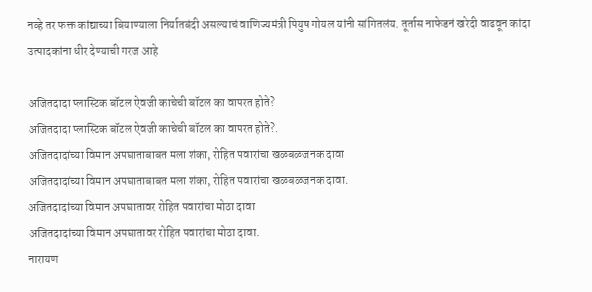नव्हे तर फक्त कांद्याच्या बियाण्याला निर्यातबंदी असल्याचं वाणिज्यमंत्री पियुष गोयल यांनी सांगितलंय. तूर्तास नाफेडनं खरेदी वाढवून कांदा उत्पादकांना धीर देण्याची गरज आहे

अजितदादा प्लास्टिक बॉटल ऐवजी काचेची बॉटल का वापरत होते?
अजितदादा प्लास्टिक बॉटल ऐवजी काचेची बॉटल का वापरत होते?.
अजितदादांच्या विमान अपघाताबाबत मला शंका, रोहित पवारांचा खळबळजनक दावा
अजितदादांच्या विमान अपघाताबाबत मला शंका, रोहित पवारांचा खळबळजनक दावा.
अजितदादांच्या विमान अपघातावर रोहित पवारांचा मोठा दावा
अजितदादांच्या विमान अपघातावर रोहित पवारांचा मोठा दावा.
नारायण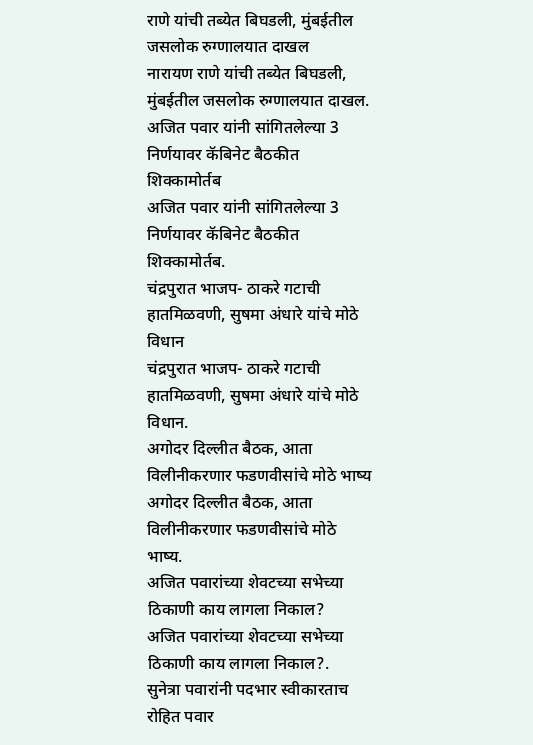राणे यांची तब्येत बिघडली, मुंबईतील जसलोक रुग्णालयात दाखल
नारायण राणे यांची तब्येत बिघडली, मुंबईतील जसलोक रुग्णालयात दाखल.
अजित पवार यांनी सांगितलेल्या 3 निर्णयावर कॅबिनेट बैठकीत शिक्कामोर्तब
अजित पवार यांनी सांगितलेल्या 3 निर्णयावर कॅबिनेट बैठकीत शिक्कामोर्तब.
चंद्रपुरात भाजप- ठाकरे गटाची हातमिळवणी, सुषमा अंधारे यांचे मोठे विधान
चंद्रपुरात भाजप- ठाकरे गटाची हातमिळवणी, सुषमा अंधारे यांचे मोठे विधान.
अगोदर दिल्लीत बैठक, आता विलीनीकरणार फडणवीसांचे मोठे भाष्य
अगोदर दिल्लीत बैठक, आता विलीनीकरणार फडणवीसांचे मोठे भाष्य.
अजित पवारांच्या शेवटच्या सभेच्या ठिकाणी काय लागला निकाल?
अजित पवारांच्या शेवटच्या सभेच्या ठिकाणी काय लागला निकाल?.
सुनेत्रा पवारांनी पदभार स्वीकारताच रोहित पवार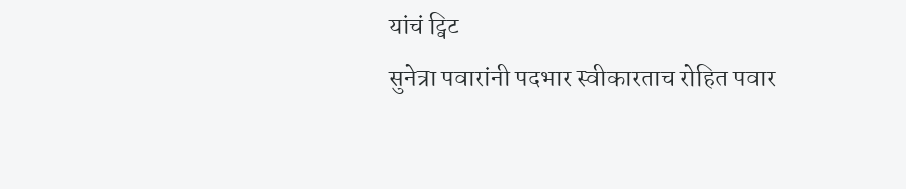यांचं ट्विट
सुनेत्रा पवारांनी पदभार स्वीकारताच रोहित पवार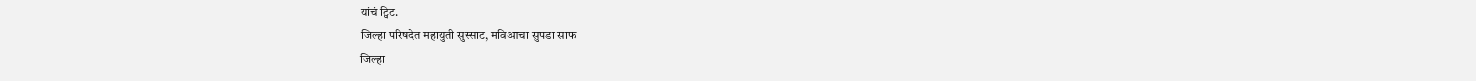यांचं ट्विट.
जिल्हा परिषदेत महायुती सुस्साट, मविआचा सुपडा साफ
जिल्हा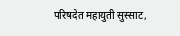परिषदेत महायुती सुस्साट,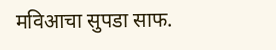मविआचा सुपडा साफ.